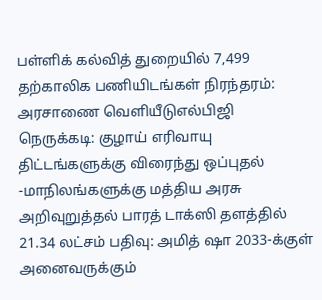பள்ளிக் கல்வித் துறையில் 7,499 தற்காலிக பணியிடங்கள் நிரந்தரம்: அரசாணை வெளியீடுஎல்பிஜி நெருக்கடி: குழாய் எரிவாயு திட்டங்களுக்கு விரைந்து ஒப்புதல் -மாநிலங்களுக்கு மத்திய அரசு அறிவுறுத்தல் பாரத் டாக்ஸி தளத்தில் 21.34 லட்சம் பதிவு: அமித் ஷா 2033-க்குள் அனைவருக்கும்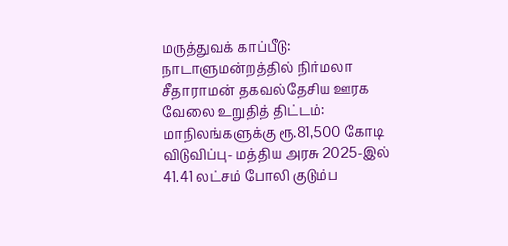மருத்துவக் காப்பீடு: நாடாளுமன்றத்தில் நிர்மலா சீதாராமன் தகவல்தேசிய ஊரக வேலை உறுதித் திட்டம்: மாநிலங்களுக்கு ரூ.81,500 கோடி விடுவிப்பு- மத்திய அரசு 2025-இல் 41.41 லட்சம் போலி குடும்ப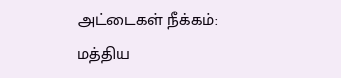அட்டைகள் நீக்கம்: மத்திய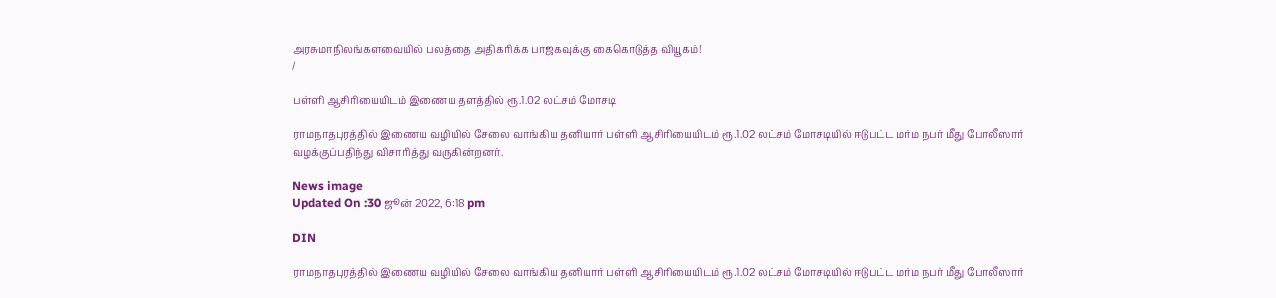அரசுமாநிலங்களவையில் பலத்தை அதிகரிக்க பாஜகவுக்கு கைகொடுத்த வியூகம்!
/

பள்ளி ஆசிரியையிடம் இணைய தளத்தில் ரூ.1.02 லட்சம் மோசடி

ராமநாதபுரத்தில் இணைய வழியில் சேலை வாங்கிய தனியார் பள்ளி ஆசிரியையிடம் ரூ.1.02 லட்சம் மோசடியில் ஈடுபட்ட மர்ம நபர் மீது போலீஸார் வழக்குப்பதிந்து விசாரித்து வருகின்றனர்.

News image
Updated On :30 ஜூன் 2022, 6:18 pm

DIN

ராமநாதபுரத்தில் இணைய வழியில் சேலை வாங்கிய தனியார் பள்ளி ஆசிரியையிடம் ரூ.1.02 லட்சம் மோசடியில் ஈடுபட்ட மர்ம நபர் மீது போலீஸார்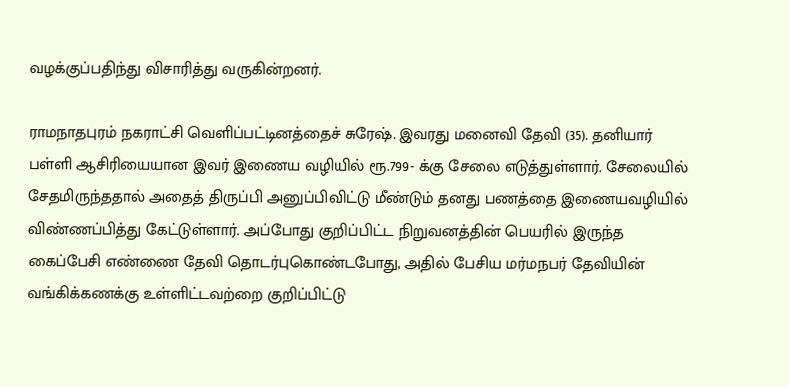வழக்குப்பதிந்து விசாரித்து வருகின்றனர்.

ராமநாதபுரம் நகராட்சி வெளிப்பட்டினத்தைச் சுரேஷ். இவரது மனைவி தேவி (35). தனியார் பள்ளி ஆசிரியையான இவர் இணைய வழியில் ரூ.799- க்கு சேலை எடுத்துள்ளார். சேலையில் சேதமிருந்ததால் அதைத் திருப்பி அனுப்பிவிட்டு மீண்டும் தனது பணத்தை இணையவழியில் விண்ணப்பித்து கேட்டுள்ளார். அப்போது குறிப்பிட்ட நிறுவனத்தின் பெயரில் இருந்த கைப்பேசி எண்ணை தேவி தொடர்புகொண்டபோது, அதில் பேசிய மர்மநபர் தேவியின் வங்கிக்கணக்கு உள்ளிட்டவற்றை குறிப்பிட்டு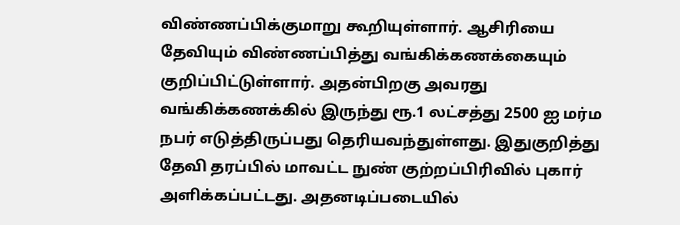விண்ணப்பிக்குமாறு கூறியுள்ளார். ஆசிரியை தேவியும் விண்ணப்பித்து வங்கிக்கணக்கையும் குறிப்பிட்டுள்ளார். அதன்பிறகு அவரது வங்கிக்கணக்கில் இருந்து ரூ.1 லட்சத்து 2500 ஐ மர்ம நபர் எடுத்திருப்பது தெரியவந்துள்ளது. இதுகுறித்து தேவி தரப்பில் மாவட்ட நுண் குற்றப்பிரிவில் புகார் அளிக்கப்பட்டது. அதனடிப்படையில்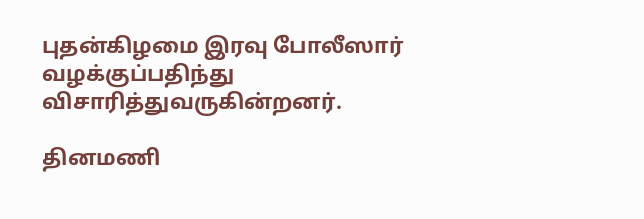புதன்கிழமை இரவு போலீஸார் வழக்குப்பதிந்து விசாரித்துவருகின்றனர்.

தினமணி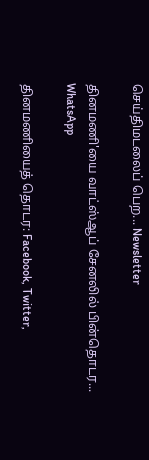செய்திமடலைப் பெற... Newsletter

தினமணி'யை வாட்ஸ்ஆப் சேனலில் பின்தொடர... WhatsApp

தினமணியைத் தொடர: Facebook, Twitter,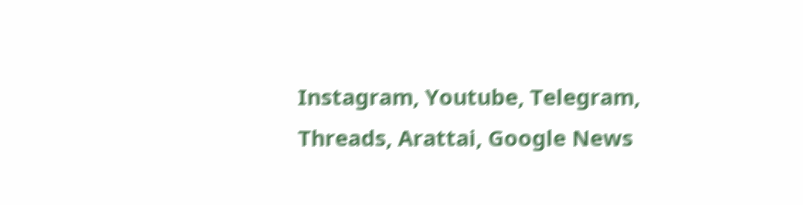Instagram, Youtube, Telegram, Threads, Arattai, Google News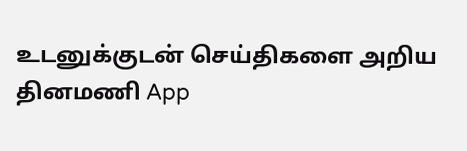உடனுக்குடன் செய்திகளை அறிய தினமணி App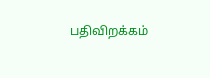பதிவிறக்கம்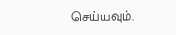செய்யவும்.